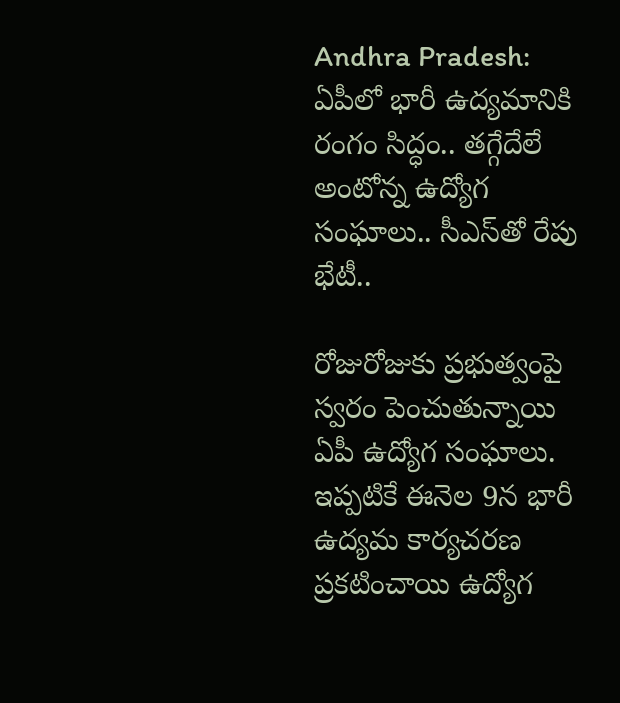Andhra Pradesh: ఏపీలో భారీ ఉద్యమానికి రంగం సిద్ధం.. తగ్గేదేలే అంటోన్న ఉద్యోగ సంఘాలు.. సీఎస్‌తో రేపు భేటీ..

రోజురోజుకు ప్రభుత్వంపై స్వరం పెంచుతున్నాయి ఏపీ ఉద్యోగ సంఘాలు. ఇప్పటికే ఈనెల 9న భారీ ఉద్యమ కార్యచరణ ప్రకటించాయి ఉద్యోగ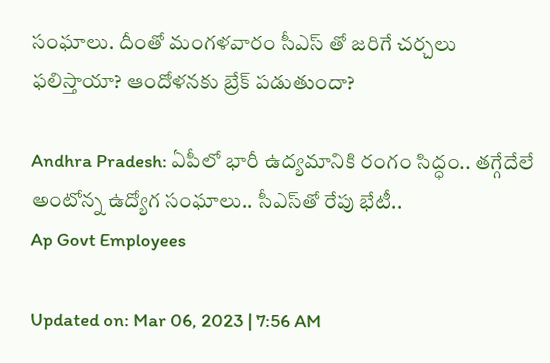సంఘాలు. దీంతో మంగళవారం సీఎస్ తో జరిగే చర్చలు ఫలిస్తాయా? ఆందోళనకు బ్రేక్ పడుతుందా?

Andhra Pradesh: ఏపీలో భారీ ఉద్యమానికి రంగం సిద్ధం.. తగ్గేదేలే అంటోన్న ఉద్యోగ సంఘాలు.. సీఎస్‌తో రేపు భేటీ..
Ap Govt Employees

Updated on: Mar 06, 2023 | 7:56 AM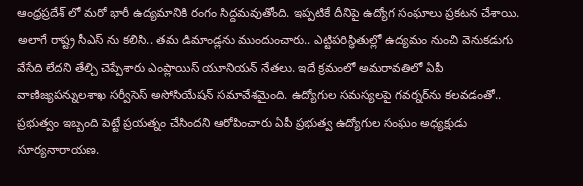ఆంధ్రప్రదేశ్ లో మరో భారీ ఉద్యమానికి రంగం సిద్దమవుతోంది. ఇప్పటికే దీనిపై ఉద్యోగ సంఘాలు ప్రకటన చేశాయి. అలాగే రాష్ట్ర సీఎస్ ను కలిసి.. తమ డిమాండ్లను ముందుంచారు.. ఎట్టిపరిస్థితుల్లో ఉద్యమం నుంచి వెనుకడుగు వేసేది లేదని తేల్చి చెప్పేశారు ఎంప్లాయిస్ యూనియన్ నేతలు. ఇదే క్రమంలో అమరావతిలో ఏపీ వాణిజ్యపన్నులశాఖ సర్వీసెస్ అసోసియేషన్‌ సమావేశమైంది. ఉద్యోగుల సమస్యలపై గవర్నర్‌ను కలవడంతో.. ప్రభుత్వం ఇబ్బంది పెట్టే ప్రయత్నం చేసిందని ఆరోపించారు ఏపీ ప్రభుత్వ ఉద్యోగుల సంఘం అధ్యక్షుడు సూర్యనారాయణ.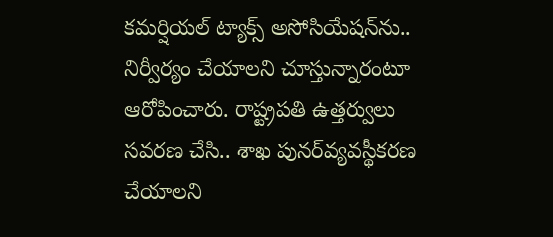కమర్షియల్ ట్యాక్స్ అసోసియేషన్‌ను.. నిర్వీర్యం చేయాలని చూస్తున్నారంటూ ఆరోపించారు. రాష్ట్రపతి ఉత్తర్వులు సవరణ చేసి.. శాఖ పునర్‌వ్యవస్థీకరణ చేయాలని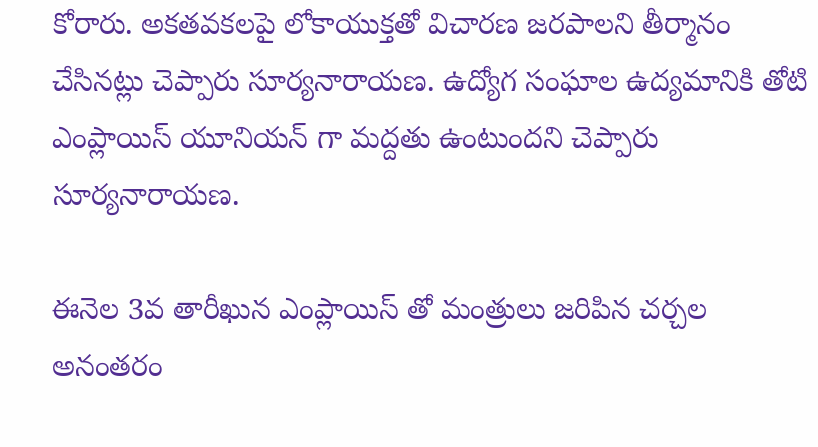కోరారు. అకతవకలపై లోకాయుక్తతో విచారణ జరపాలని తీర్మానం చేసినట్లు చెప్పారు సూర్యనారాయణ. ఉద్యోగ సంఘాల ఉద్యమానికి తోటి ఎంప్లాయిస్ యూనియన్ గా మద్దతు ఉంటుందని చెప్పారు సూర్యనారాయణ.

ఈనెల 3వ తారీఖున ఎంప్లాయిస్ తో మంత్రులు జరిపిన చర్చల అనంతరం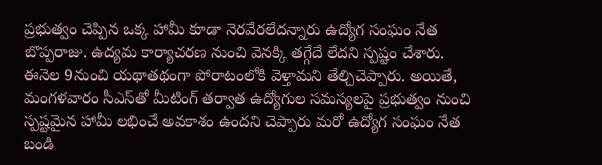ప్రభుత్వం చెప్పిన ఒక్క హామీ కూడా నెరవేరలేదన్నారు ఉద్యోగ సంఘం నేత బొప్పరాజు. ఉద్యమ కార్యాచరణ నుంచి వెనక్కి తగ్గేదే లేదని స్పష్టం చేశారు. ఈనెల 9నుంచి యథాతథంగా పోరాటంలోకి వెళ్తామని తేల్చిచెప్పారు. అయితే, మంగళవారం సీఎస్‌తో మీటింగ్‌ తర్వాత ఉద్యోగుల సమస్యలపై ప్రభుత్వం నుంచి స్పష్టమైన హామీ లభించే అవకాశం ఉందని చెప్పారు మరో ఉద్యోగ సంఘం నేత బండి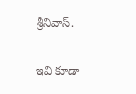శ్రీనివాస్‌.

ఇవి కూడా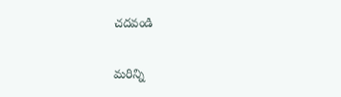చదవండి

మరిన్ని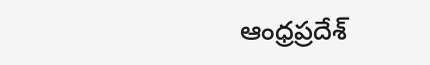ఆంధ్రప్రదేశ్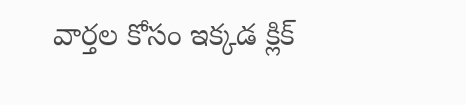వార్తల కోసం ఇక్కడ క్లిక్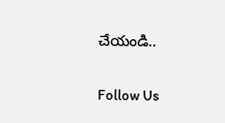చేయండి..

Follow Us